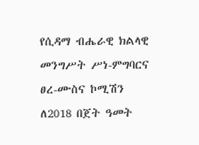የሲዳማ ብሔራዊ ክልላዊ መንግሥት ሥነ-ምግባርና ፀረ-ሙስና ኮሚሽን ለ2018 በጀት ዓመት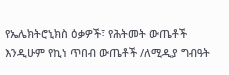የኤሌክትሮኒክስ ዕቃዎች፣ የሕትመት ውጤቶች እንዲሁም የኪነ ጥበብ ውጤቶች /ለሚዲያ ግብዓት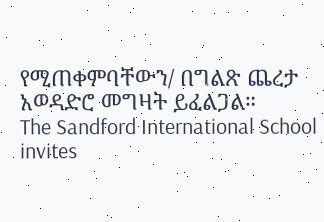የሚጠቀምባቸውን/ በግልጽ ጨረታ አወዳድሮ መግዛት ይፈልጋል።
The Sandford International School invites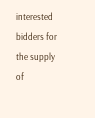interested bidders for the supply of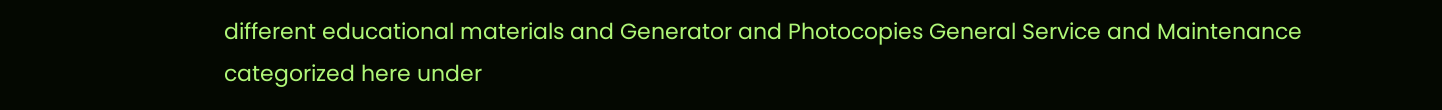different educational materials and Generator and Photocopies General Service and Maintenance categorized here under